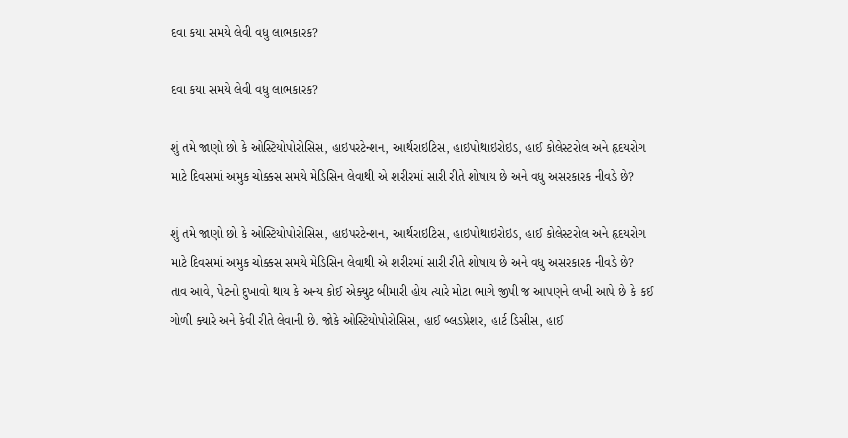દવા કયા સમયે લેવી વધુ લાભકારક?

દવા કયા સમયે લેવી વધુ લાભકારક?

શું તમે જાણો છો કે ઓસ્ટિયોપોરોસિસ, હાઇપરટેન્શન, આર્થરાઇટિસ, હાઇપોથાઇરોઇડ, હાઈ કોલેસ્ટરોલ અને હૃદયરોગ માટે દિવસમાં અમુક ચોક્કસ સમયે મેડિસિન લેવાથી એ શરીરમાં સારી રીતે શોષાય છે અને વધુ અસરકારક નીવડે છે?

શું તમે જાણો છો કે ઓસ્ટિયોપોરોસિસ, હાઇપરટેન્શન, આર્થરાઇટિસ, હાઇપોથાઇરોઇડ, હાઈ કોલેસ્ટરોલ અને હૃદયરોગ માટે દિવસમાં અમુક ચોક્કસ સમયે મેડિસિન લેવાથી એ શરીરમાં સારી રીતે શોષાય છે અને વધુ અસરકારક નીવડે છે?
તાવ આવે, પેટનો દુખાવો થાય કે અન્ય કોઈ એક્યુટ બીમારી હોય ત્યારે મોટા ભાગે જીપી જ આપણને લખી આપે છે કે કઈ ગોળી ક્યારે અને કેવી રીતે લેવાની છે. જોકે ઓસ્ટિયોપોરોસિસ, હાઈ બ્લડપ્રેશર, હાર્ટ ડિસીસ, હાઈ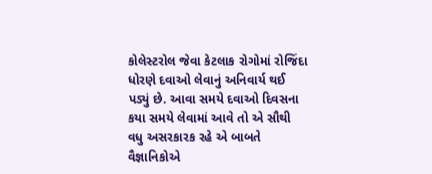કોલેસ્ટરોલ જેવા કેટલાક રોગોમાં રોજિંદા ધોરણે દવાઓ લેવાનું અનિવાર્ય થઈ પડ્યું છે. આવા સમયે દવાઓ દિવસના કયા સમયે લેવામાં આવે તો એ સૌથી વધુ અસરકારક રહે એ બાબતે વૈજ્ઞાનિકોએ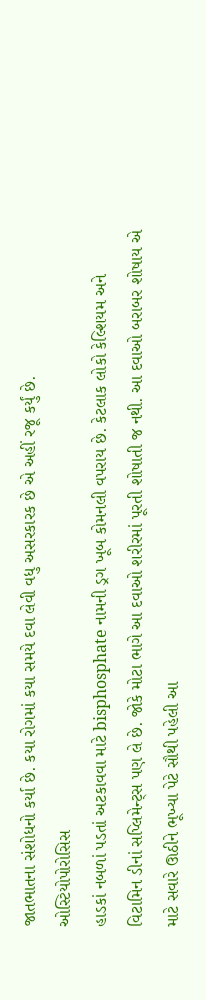જાતભાતના સંશોધનો કર્યા છે. કયા રોગમાં કયા સમયે દવા લેવી વધુ અસરકારક છે એ અહીં રજૂ કર્યું છે.
ઓસ્ટિયોપોરોસિસ
હાડકાં નબળાં પડતાં અટકાવવા માટે bisphosphate નામની ડ્રગ ખૂબ કોમનલી વપરાય છે. કેટલાક લોકો કેલ્શિયમ અને વિટામિન ડીનાં સપ્લિમેન્ટ્સ પણ લે છે. જોકે મોટા ભાગે આ દવાઓ શરીરમાં પૂરતી શોષાતી જ નથી. આ દવાઓ બરાબર શોષાય એ માટે સવારે ઊઠીને ભૂખ્યા પેટે સૌથી પહેલી આ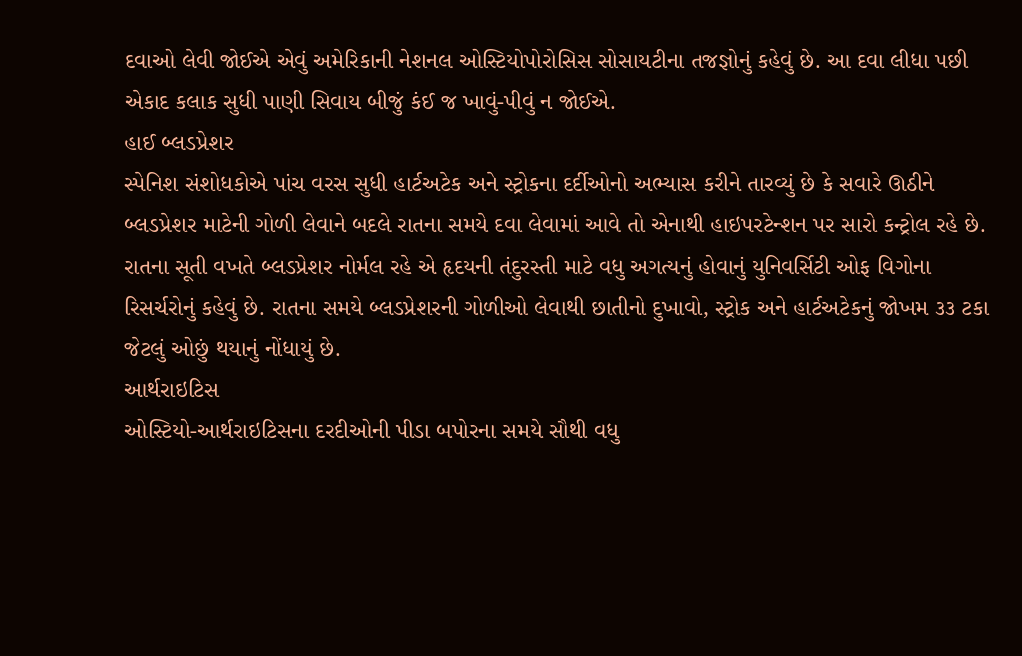દવાઓ લેવી જોઈએ એવું અમેરિકાની નેશનલ ઓસ્ટિયોપોરોસિસ સોસાયટીના તજજ્ઞોનું કહેવું છે. આ દવા લીધા પછી એકાદ કલાક સુધી પાણી સિવાય બીજું કંઈ જ ખાવું-પીવું ન જોઈએ.
હાઈ બ્લડપ્રેશર
સ્પેનિશ સંશોધકોએ પાંચ વરસ સુધી હાર્ટઅટેક અને સ્ટ્રોકના દર્દીઓનો અભ્યાસ કરીને તારવ્યું છે કે સવારે ઊઠીને બ્લડપ્રેશર માટેની ગોળી લેવાને બદલે રાતના સમયે દવા લેવામાં આવે તો એનાથી હાઇપરટેન્શન પર સારો કન્ટ્રોલ રહે છે. રાતના સૂતી વખતે બ્લડપ્રેશર નોર્મલ રહે એ હૃદયની તંદુરસ્તી માટે વધુ અગત્યનું હોવાનું યુનિવર્સિટી ઓફ વિગોના રિસર્ચરોનું કહેવું છે. રાતના સમયે બ્લડપ્રેશરની ગોળીઓ લેવાથી છાતીનો દુખાવો, સ્ટ્રોક અને હાર્ટઅટેકનું જોખમ ૩૩ ટકા જેટલું ઓછું થયાનું નોંધાયું છે.
આર્થરાઇટિસ
ઓસ્ટિયો-આર્થરાઇટિસના દરદીઓની પીડા બપોરના સમયે સૌથી વધુ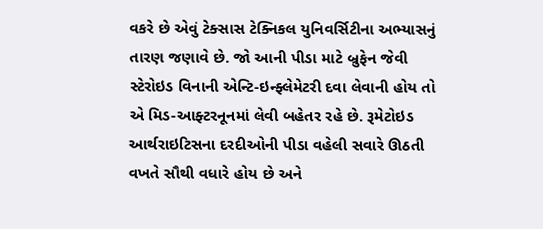વકરે છે એવું ટેક્સાસ ટેક્નિકલ યુનિવર્સિટીના અભ્યાસનું તારણ જણાવે છે. જો આની પીડા માટે બ્રુફેન જેવી સ્ટેરોઇડ વિનાની એન્ટિ-ઇન્ફ્લેમેટરી દવા લેવાની હોય તો એ મિડ-આફ્ટરનૂનમાં લેવી બહેતર રહે છે. રૂમેટોઇડ આર્થરાઇટિસના દરદીઓની પીડા વહેલી સવારે ઊઠતી વખતે સૌથી વધારે હોય છે અને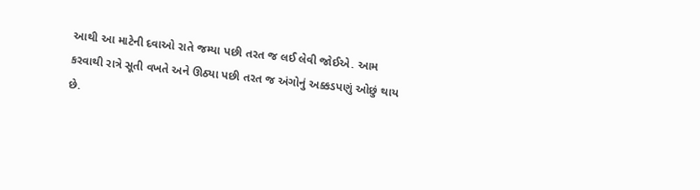આથી આ માટેની દવાઓ રાતે જમ્યા પછી તરત જ લઈ લેવી જોઈએ. આમ કરવાથી રાત્રે સૂતી વખતે અને ઊઠ્યા પછી તરત જ અંગોનું અક્કડપણું ઓછું થાય છે.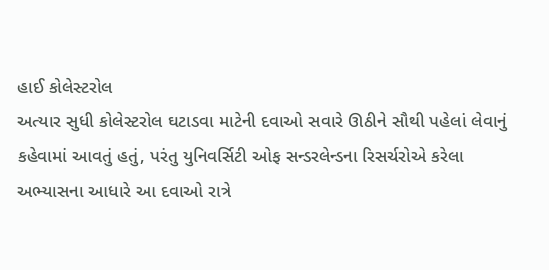હાઈ કોલેસ્ટરોલ
અત્યાર સુધી કોલેસ્ટરોલ ઘટાડવા માટેની દવાઓ સવારે ઊઠીને સૌથી પહેલાં લેવાનું કહેવામાં આવતું હતું, પરંતુ યુનિવર્સિટી ઓફ સન્ડરલેન્ડના રિસર્ચરોએ કરેલા અભ્યાસના આધારે આ દવાઓ રાત્રે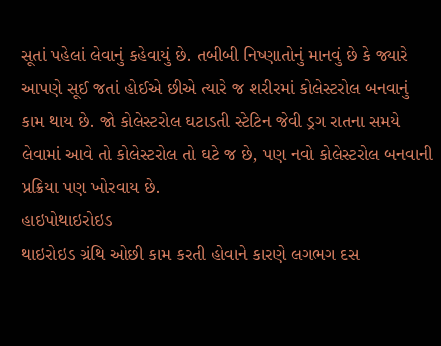સૂતાં પહેલાં લેવાનું કહેવાયું છે. તબીબી નિષ્ણાતોનું માનવું છે કે જ્યારે આપણે સૂઈ જતાં હોઈએ છીએ ત્યારે જ શરીરમાં કોલેસ્ટરોલ બનવાનું કામ થાય છે. જો કોલેસ્ટરોલ ઘટાડતી સ્ટેટિન જેવી ડ્રગ રાતના સમયે લેવામાં આવે તો કોલેસ્ટરોલ તો ઘટે જ છે, પણ નવો કોલેસ્ટરોલ બનવાની પ્રક્રિયા પણ ખોરવાય છે.
હાઇપોથાઇરોઇડ
થાઇરોઇડ ગ્રંથિ ઓછી કામ કરતી હોવાને કારણે લગભગ દસ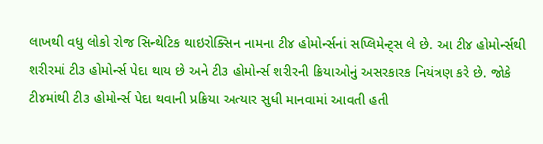લાખથી વધુ લોકો રોજ સિન્થેટિક થાઇરોક્સિન નામના ટી૪ હોમોર્ન્સનાં સપ્લિમેન્ટ્સ લે છે. આ ટી૪ હોમોર્ન્સથી શરીરમાં ટી૩ હોમોર્ન્સ પેદા થાય છે અને ટી૩ હોમોર્ન્સ શરીરની ક્રિયાઓનું અસરકારક નિયંત્રણ કરે છે. જોકે ટી૪માંથી ટી૩ હોમોર્ન્સ પેદા થવાની પ્રક્રિયા અત્યાર સુધી માનવામાં આવતી હતી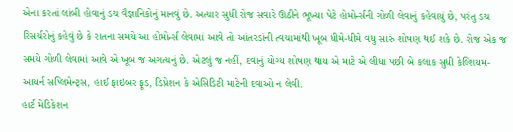એના કરતાં લાંબી હોવાનું ડચ વૈજ્ઞાનિકોનું માનવું છે. અત્યાર સુધી રોજ સવારે ઊઠીને ભૂખ્યા પેટે હોમોર્ન્સની ગોળી લેવાનું કહેવાયું છે, પરંતુ ડચ રિસર્ચરોનું કહેવું છે કે રાતના સમયે આ હોમોર્ન્સ લેવામાં આવે તો આંતરડાંની ત્વચામાંથી ખૂબ ધીમે-ધીમે વધુ સારું શોષણ થઈ શકે છે. રોજ એક જ સમયે ગોળી લેવામાં આવે એ ખૂબ જ અગત્યનું છે. એટલું જ નહીં, દવાનું યોગ્ય શોષણ થાય એ માટે એ લીધા પછી બે કલાક સુધી કેલ્શિયમ-આયર્ન સપ્લિમેન્ટ્સ, હાઈ ફાઇબર ફૂડ, ડિપ્રેશન કે એસિડિટી માટેની દવાઓ ન લેવી.
હાર્ટ મેડિકેશન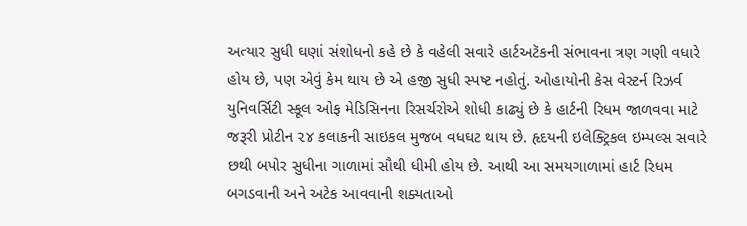અત્યાર સુધી ઘણાં સંશોધનો કહે છે કે વહેલી સવારે હાર્ટઅટૅકની સંભાવના ત્રણ ગણી વધારે હોય છે, પણ એવું કેમ થાય છે એ હજી સુધી સ્પષ્ટ નહોતું. ઓહાયોની કેસ વેસ્ટર્ન રિઝર્વ યુનિવર્સિટી સ્કૂલ ઓફ મેડિસિનના રિસર્ચરોએ શોધી કાઢ્યું છે કે હાર્ટની રિધમ જાળવવા માટે જરૂરી પ્રોટીન ૨૪ કલાકની સાઇકલ મુજબ વધઘટ થાય છે. હૃદયની ઇલેક્ટ્રિકલ ઇમ્પલ્સ સવારે છથી બપોર સુધીના ગાળામાં સૌથી ધીમી હોય છે. આથી આ સમયગાળામાં હાર્ટ રિધમ બગડવાની અને અટેક આવવાની શક્યતાઓ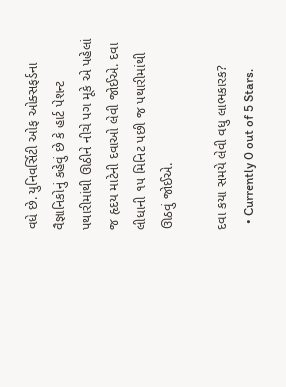વધે છે. યુનિવર્સિટી ઓફ ઓક્સફર્ડના વૈજ્ઞાનિકોનું કહેવું છે કે હાર્ટ પેશન્ટ પથારીમાંથી ઊઠીને નીચે પગ મૂકે એ પહેલાં જ હૃદય માટેની દવાઓ લેવી જોઈએ. દવા લીધાની ૧૫ મિનિટ પછી જ પથારીમાંથી ઊઠવું જોઈએ.

દવા કયા સમયે લેવી વધુ લાભકારક?
  • Currently 0 out of 5 Stars.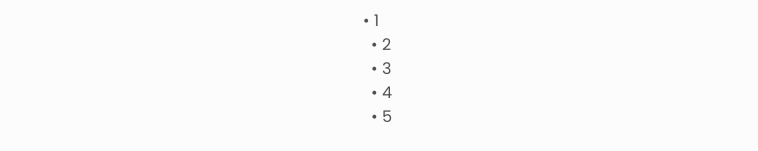• 1
  • 2
  • 3
  • 4
  • 5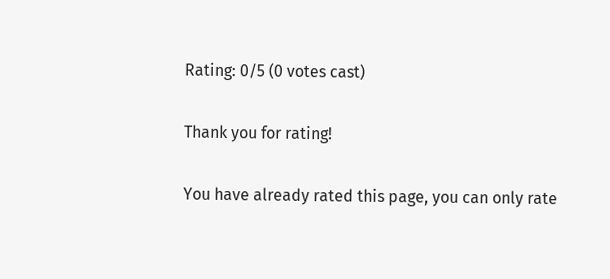Rating: 0/5 (0 votes cast)

Thank you for rating!

You have already rated this page, you can only rate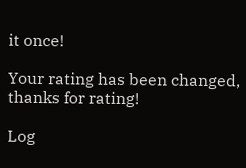it once!

Your rating has been changed, thanks for rating!

Log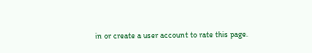in or create a user account to rate this page.